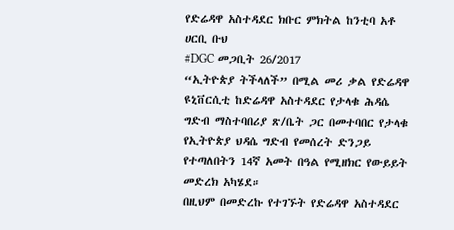የድሬዳዋ አስተዳደር ክቡር ምክትል ከንቲባ አቶ ሀርቢ ቡህ
#DGC መጋቢት 26/2017
“ኢትዮጵያ ትችላለች” በሚል መሪ ቃል የድሬዳዋ ዩኒቨርሲቲ ከድሬዳዋ አስተዳደር የታላቁ ሕዳሴ ግድብ ማስተባበሪያ ጽ/ቤት ጋር በመተባበር የታላቁ የኢትዮጵያ ህዳሴ ግድብ የመሰረት ድንጋይ የተጣለበትን 14ኛ አመት በዓል የሚዘክር የውይይት መድረክ አካሄደ።
በዚህም በመድረኩ የተገኙት የድሬዳዋ አስተዳደር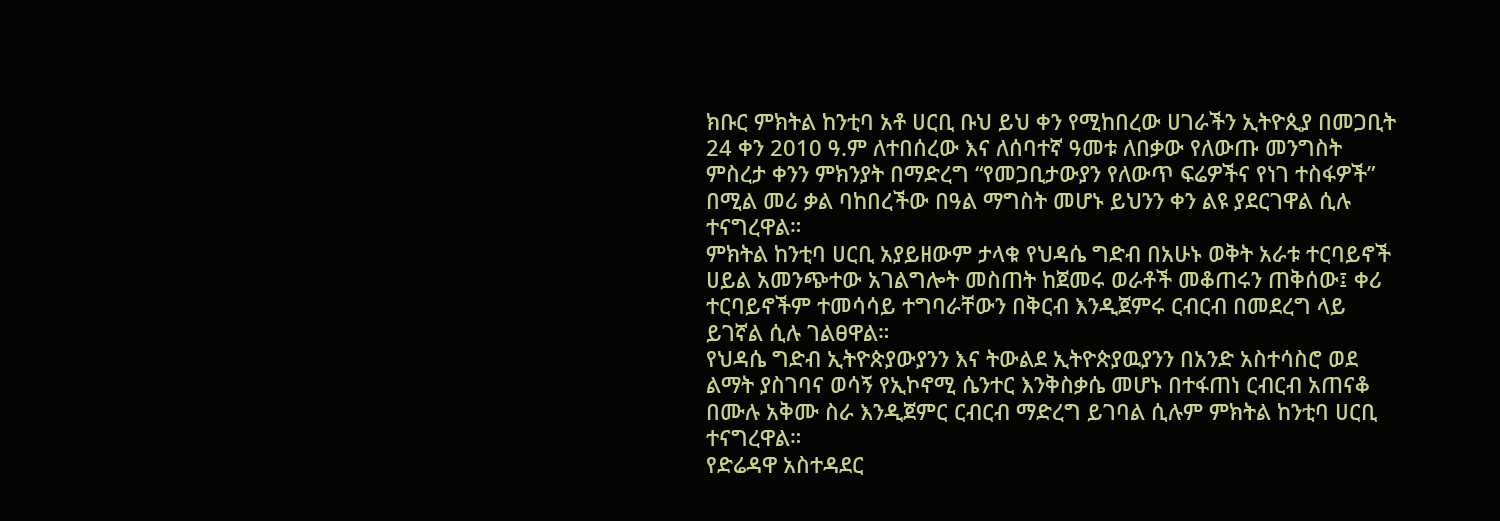ክቡር ምክትል ከንቲባ አቶ ሀርቢ ቡህ ይህ ቀን የሚከበረው ሀገራችን ኢትዮጲያ በመጋቢት 24 ቀን 2010 ዓ.ም ለተበሰረው እና ለሰባተኛ ዓመቱ ለበቃው የለውጡ መንግስት ምስረታ ቀንን ምክንያት በማድረግ “የመጋቢታውያን የለውጥ ፍሬዎችና የነገ ተስፋዎች” በሚል መሪ ቃል ባከበረችው በዓል ማግስት መሆኑ ይህንን ቀን ልዩ ያደርገዋል ሲሉ ተናግረዋል።
ምክትል ከንቲባ ሀርቢ አያይዘውም ታላቁ የህዳሴ ግድብ በአሁኑ ወቅት አራቱ ተርባይኖች ሀይል አመንጭተው አገልግሎት መስጠት ከጀመሩ ወራቶች መቆጠሩን ጠቅሰው፤ ቀሪ ተርባይኖችም ተመሳሳይ ተግባራቸውን በቅርብ እንዲጀምሩ ርብርብ በመደረግ ላይ ይገኛል ሲሉ ገልፀዋል።
የህዳሴ ግድብ ኢትዮጵያውያንን እና ትውልደ ኢትዮጵያዉያንን በአንድ አስተሳስሮ ወደ ልማት ያስገባና ወሳኝ የኢኮኖሚ ሴንተር እንቅስቃሴ መሆኑ በተፋጠነ ርብርብ አጠናቆ በሙሉ አቅሙ ስራ እንዲጀምር ርብርብ ማድረግ ይገባል ሲሉም ምክትል ከንቲባ ሀርቢ ተናግረዋል።
የድሬዳዋ አስተዳደር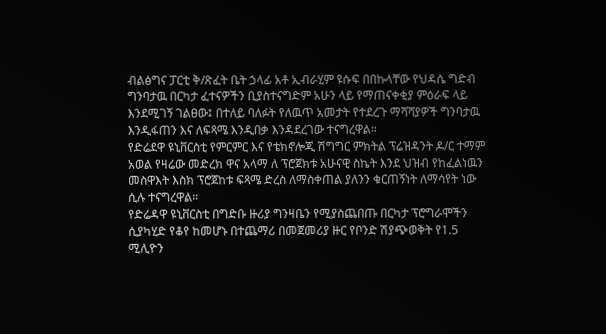ብልፅግና ፓርቲ ቅ/ጽፈት ቤት ኃላፊ አቶ ኢብራሂም ዩሱፍ በበኩላቸው የህዳሴ ግድብ ግንባታዉ በርካታ ፈተናዎችን ቢያስተናግድም አሁን ላይ የማጠናቀቂያ ምዕራፍ ላይ እንደሚገኝ ገልፀው፤ በተለይ ባለፉት የለዉጥ አመታት የተደረጉ ማሻሻያዎች ግንባታዉ እንዲፋጠን እና ለፍጻሜ እንዲበቃ እንዳደረገው ተናግረዋል።
የድሬደዋ ዩኒቨርስቲ የምርምር እና የቴክኖሎጂ ሽግግር ምክትል ፕሬዝዳንት ዶ/ር ተማም አወል የዛሬው መድረክ ዋና አላማ ለ ፕሮጀክቱ አሁናዊ ስኬት እንደ ህዝብ የከፈልነዉን መስዋእት እስክ ፕሮጀከቱ ፍጻሜ ድረስ ለማስቀጠል ያለንን ቁርጠኝነት ለማሳየት ነው ሲሉ ተናግረዋል።
የድሬዳዋ ዩኒቨርስቲ በግድቡ ዙሪያ ግንዛቤን የሚያስጨበጡ በርካታ ፕሮግራሞችን ሲያካሂድ የቆየ ከመሆኑ በተጨማሪ በመጀመሪያ ዙር የቦንድ ሽያጭወቅት የ1.5 ሚሊዮን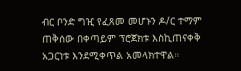ብር ቦንድ ግዢ የፈጸመ መሆኑን ዶ/ር ተማም ጠቅሰው በቀጣይም ፕሮጀክቱ እስኪጠናቀቅ አጋርነቱ እንደሚቀጥል አመላክተዋል።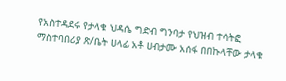የአስተዳደሩ የታላቁ ህዳሴ ግድብ ግንባታ የህዝብ ተሳትፎ ማስተባበሪያ ጽ/ቤት ሀላፊ አቶ ሀብታሙ አሰፋ በበኩላቸው ታላቁ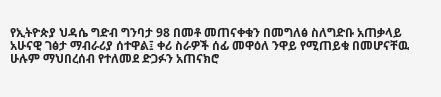የኢትዮጵያ ህዳሴ ግድብ ግንባታ 98 በመቶ መጠናቀቁን በመግለፅ ስለግድቡ አጠቃላይ አሁናዊ ገፅታ ማብራሪያ ሰተዋል፤ ቀሪ ስራዎች ሰፊ መዋዕለ ንዋይ የሚጠይቁ በመሆናቸዉ ሁሉም ማህበረሰብ የተለመደ ድጋፉን አጠናክሮ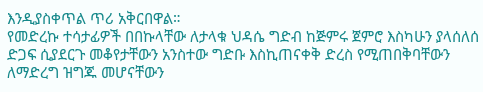እንዲያስቀጥል ጥሪ አቅርበዋል።
የመድረኩ ተሳታፊዎች በበኩላቸው ለታላቁ ህዳሴ ግድብ ከጅምሩ ጀምሮ እስካሁን ያላሰለሰ ድጋፍ ሲያደርጉ መቆየታቸውን አንስተው ግድቡ እስኪጠናቀቅ ድረስ የሚጠበቅባቸውን ለማድረግ ዝግጁ መሆናቸውን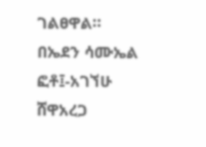ገልፀዋል።
በኤደን ሳሙኤል
ፎቶ፤-አገኘሁ ሸዋአረጋ